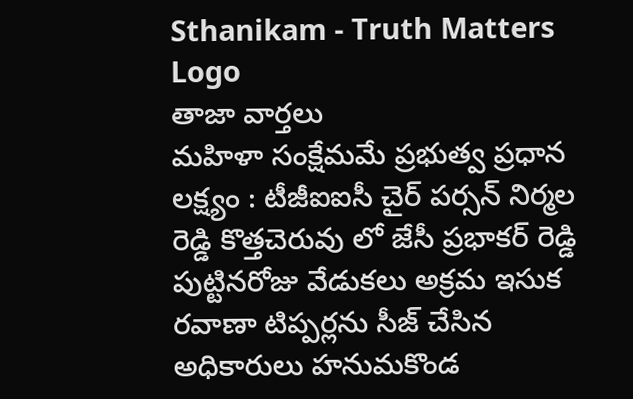Sthanikam - Truth Matters
Logo
తాజా వార్తలు
మహిళా సంక్షేమమే ప్రభుత్వ ప్రధాన లక్ష్యం : టీజీఐఐసీ చైర్ పర్సన్ నిర్మల రెడ్డి కొత్తచెరువు లో జేసీ ప్రభాకర్ రెడ్డి పుట్టినరోజు వేడుకలు అక్రమ ఇసుక రవాణా టిప్పర్లను సీజ్ చేసిన అధికారులు హనుమకొండ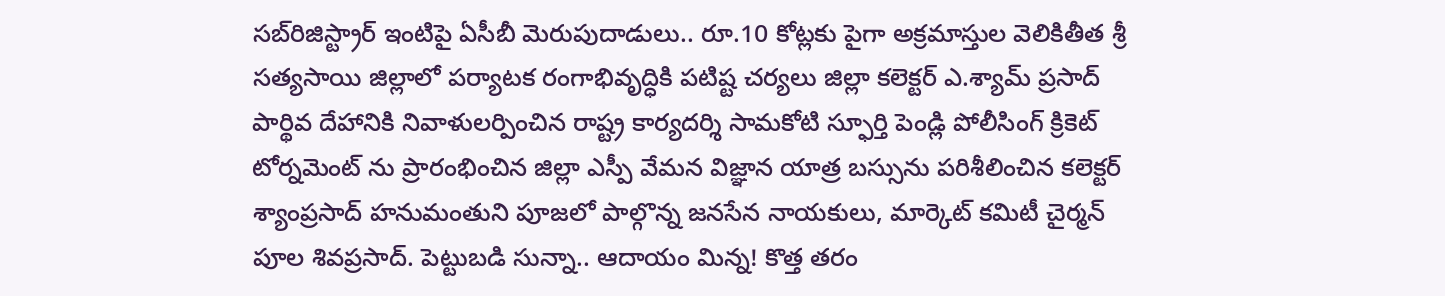సబ్‌రిజిస్ట్రార్ ఇంటిపై ఏసీబీ మెరుపుదాడులు.. రూ.10 కోట్లకు పైగా అక్రమాస్తుల వెలికితీత శ్రీ సత్యసాయి జిల్లాలో పర్యాటక రంగాభివృద్ధికి పటిష్ట చర్యలు జిల్లా కలెక్టర్ ఎ.శ్యామ్ ప్రసాద్ పార్థివ దేహానికి నివాళులర్పించిన రాష్ట్ర కార్యదర్శి సామకోటి స్ఫూర్తి పెండ్లి పోలీసింగ్ క్రికెట్ టోర్నమెంట్ ను ప్రారంభించిన జిల్లా ఎస్పీ వేమన విజ్ఞాన యాత్ర బస్సును పరిశీలించిన కలెక్టర్ శ్యాంప్రసాద్ హనుమంతుని పూజలో పాల్గొన్న జనసేన నాయకులు, మార్కెట్ కమిటీ చైర్మన్ పూల శివప్రసాద్. పెట్టుబడి సున్నా.. ఆదాయం మిన్న! కొత్త తరం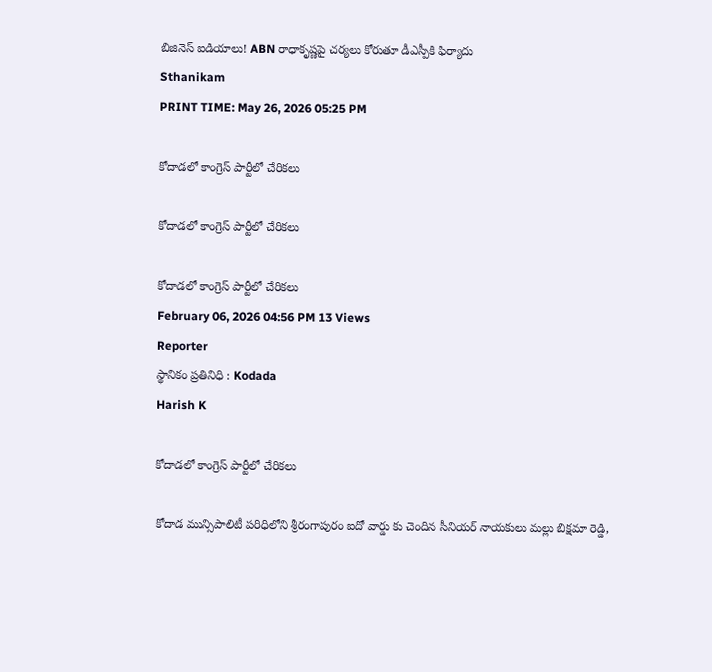బిజినెస్ ఐడియాలు! ABN రాధాకృష్ణపై చర్యలు కోరుతూ డీఎస్పీకి ఫిర్యాదు
Sthanikam
PRINT TIME: May 26, 2026 05:25 PM

కోదాడలో కాంగ్రెస్ పార్టీలో చేరికలు

కోదాడలో కాంగ్రెస్ పార్టీలో చేరికలు

కోదాడలో కాంగ్రెస్ పార్టీలో చేరికలు
February 06, 2026 04:56 PM 13 Views
Reporter
స్థానికం ప్రతినిధి : Kodada
Harish K

కోదాడలో కాంగ్రెస్ పార్టీలో చేరికలు

కోదాడ మున్సిపాలిటీ పరిధిలోని శ్రీరంగాపురం ఐదో వార్డు కు చెందిన సీనియర్ నాయకులు మల్లు బిక్షమా రెడ్డి,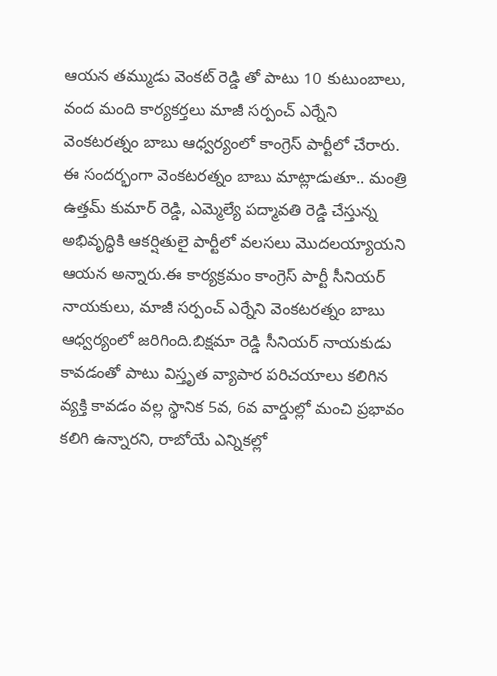ఆయన తమ్ముడు వెంకట్ రెడ్డి తో పాటు 10 కుటుంబాలు, వంద మంది కార్యకర్తలు మాజీ సర్పంచ్ ఎర్నేని వెంకటరత్నం బాబు ఆధ్వర్యంలో కాంగ్రెస్ పార్టీలో చేరారు. ఈ సందర్భంగా వెంకటరత్నం బాబు మాట్లాడుతూ.. మంత్రి ఉత్తమ్ కుమార్ రెడ్డి, ఎమ్మెల్యే పద్మావతి రెడ్డి చేస్తున్న అభివృద్ధికి ఆకర్షితులై పార్టీలో వలసలు మొదలయ్యాయని ఆయన అన్నారు.ఈ కార్యక్రమం కాంగ్రెస్ పార్టీ సీనియర్ నాయకులు, మాజీ సర్పంచ్ ఎర్నేని వెంకటరత్నం బాబు ఆధ్వర్యంలో జరిగింది.బిక్షమా రెడ్డి సీనియర్ నాయకుడు కావడంతో పాటు విస్తృత వ్యాపార పరిచయాలు కలిగిన వ్యక్తి కావడం వల్ల స్థానిక 5వ, 6వ వార్డుల్లో మంచి ప్రభావం కలిగి ఉన్నారని, రాబోయే ఎన్నికల్లో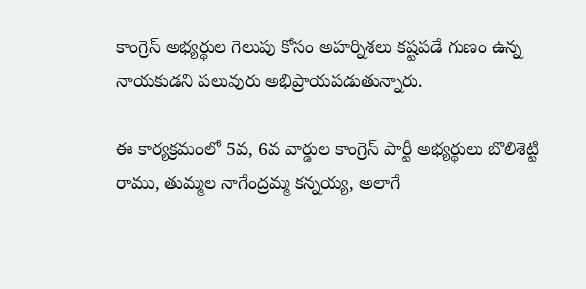కాంగ్రెస్ అభ్యర్థుల గెలుపు కోసం అహర్నిశలు కష్టపడే గుణం ఉన్న నాయకుడని పలువురు అభిప్రాయపడుతున్నారు.

ఈ కార్యక్రమంలో 5వ, 6వ వార్డుల కాంగ్రెస్ పార్టీ అభ్యర్థులు బొలిశెట్టి రాము, తుమ్మల నాగేంద్రమ్మ కన్నయ్య, అలాగే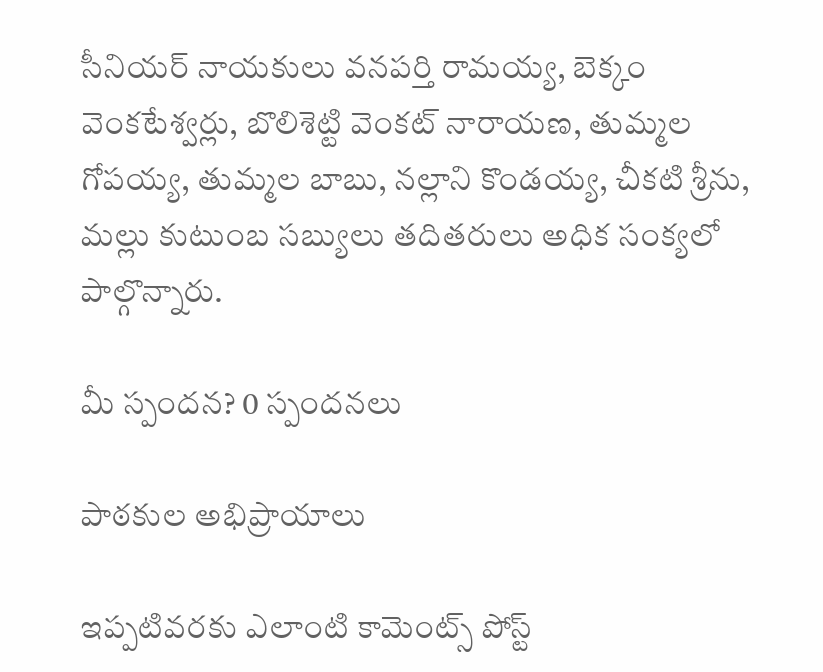సీనియర్ నాయకులు వనపర్తి రామయ్య, బెక్కం వెంకటేశ్వర్లు, బొలిశెట్టి వెంకట్ నారాయణ, తుమ్మల గోపయ్య, తుమ్మల బాబు, నల్లాని కొండయ్య, చీకటి శ్రీను, మల్లు కుటుంబ సబ్యులు తదితరులు అధిక సంక్యలో పాల్గొన్నారు.

మీ స్పందన? 0 స్పందనలు

పాఠకుల అభిప్రాయాలు

ఇప్పటివరకు ఎలాంటి కామెంట్స్ పోస్ట్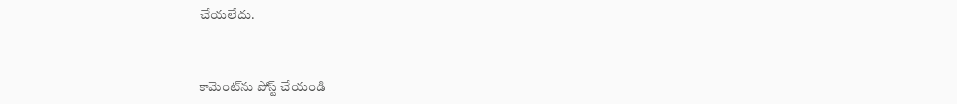చేయలేదు.


కామెంట్‌ను పోస్ట్ చేయండి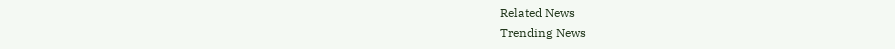Related News
Trending News